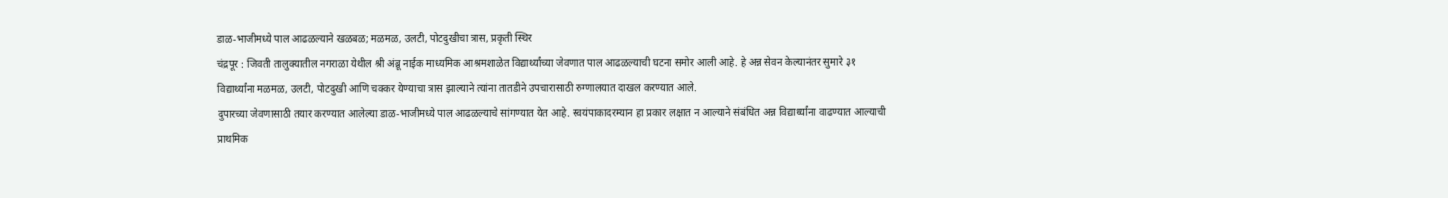डाळ-भाजीमध्ये पाल आढळल्याने खळबळ; मळमळ, उलटी, पोटदुखीचा त्रास, प्रकृती स्थिर
चंद्रपूर : जिवती तालुक्यातील नगराळा येथील श्री अंब्रू नाईक माध्यमिक आश्रमशाळेत विद्यार्थ्यांच्या जेवणात पाल आढळल्याची घटना समोर आली आहे. हे अन्न सेवन केल्यानंतर सुमारे ३१ विद्यार्थ्यांना मळमळ, उलटी, पोटदुखी आणि चक्कर येण्याचा त्रास झाल्याने त्यांना तातडीने उपचारासाठी रुग्णालयात दाखल करण्यात आले.
दुपारच्या जेवणासाठी तयार करण्यात आलेल्या डाळ-भाजीमध्ये पाल आढळल्याचे सांगण्यात येत आहे. स्वयंपाकादरम्यान हा प्रकार लक्षात न आल्याने संबंधित अन्न विद्यार्थ्यांना वाढण्यात आल्याची प्राथमिक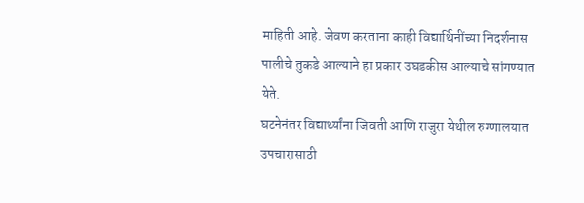माहिती आहे. जेवण करताना काही विद्यार्थिनींच्या निदर्शनास पालीचे तुकडे आल्याने हा प्रकार उघडकीस आल्याचे सांगण्यात येते.
घटनेनंतर विद्यार्थ्यांना जिवती आणि राजुरा येथील रुग्णालयात उपचारासाठी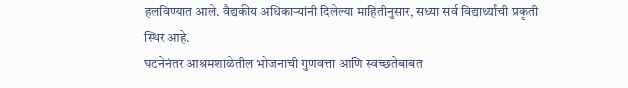हलविण्यात आले. वैद्यकीय अधिकाऱ्यांनी दिलेल्या माहितीनुसार, सध्या सर्व विद्यार्थ्यांची प्रकृती स्थिर आहे.
घटनेनंतर आश्रमशाळेतील भोजनाची गुणवत्ता आणि स्वच्छतेबाबत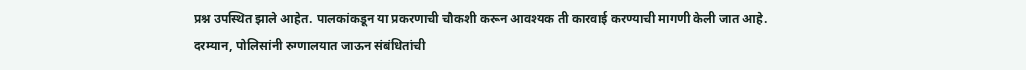प्रश्न उपस्थित झाले आहेत. पालकांकडून या प्रकरणाची चौकशी करून आवश्यक ती कारवाई करण्याची मागणी केली जात आहे.
दरम्यान, पोलिसांनी रुग्णालयात जाऊन संबंधितांची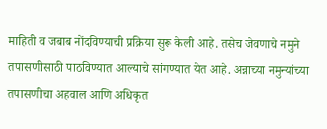माहिती व जबाब नोंदविण्याची प्रक्रिया सुरू केली आहे. तसेच जेवणाचे नमुने तपासणीसाठी पाठविण्यात आल्याचे सांगण्यात येत आहे. अन्नाच्या नमुन्यांच्या तपासणीचा अहवाल आणि अधिकृत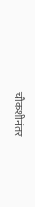चौकशीनंतर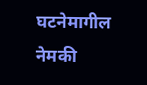घटनेमागील नेमकी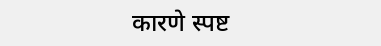कारणे स्पष्ट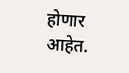होणार आहेत.